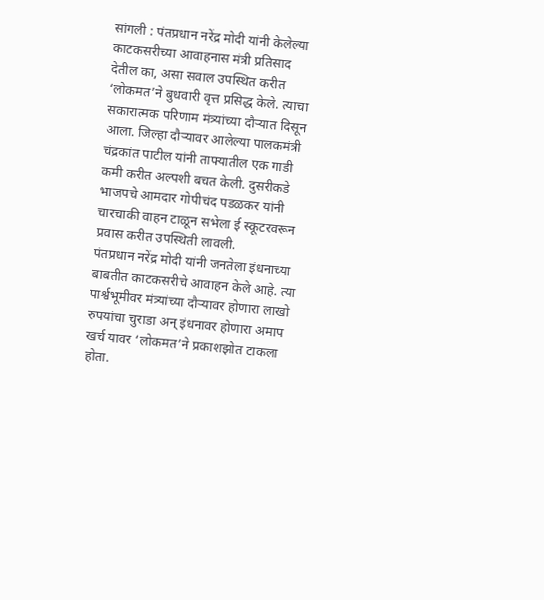सांगली : पंतप्रधान नरेंद्र मोदी यांनी केलेल्या काटकसरीच्या आवाहनास मंत्री प्रतिसाद देतील का, असा सवाल उपस्थित करीत ‘लोकमत’ने बुधवारी वृत्त प्रसिद्ध केले. त्याचा सकारात्मक परिणाम मंत्र्यांच्या दौऱ्यात दिसून आला. जिल्हा दौऱ्यावर आलेल्या पालकमंत्री चंद्रकांत पाटील यांनी ताफ्यातील एक गाडी कमी करीत अल्पशी बचत केली. दुसरीकडे भाजपचे आमदार गोपीचंद पडळकर यांनी चारचाकी वाहन टाळून सभेला ई स्कूटरवरून प्रवास करीत उपस्थिती लावली.
पंतप्रधान नरेंद्र मोदी यांनी जनतेला इंधनाच्या बाबतीत काटकसरीचे आवाहन केले आहे. त्या पार्श्वभूमीवर मंत्र्यांच्या दौऱ्यावर होणारा लाखो रुपयांचा चुराडा अन् इंधनावर होणारा अमाप खर्च यावर ‘लोकमत’ने प्रकाशझोत टाकला होता.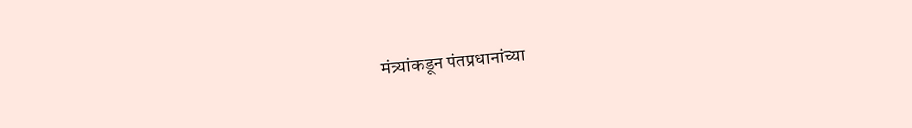मंत्र्यांकडून पंतप्रधानांच्या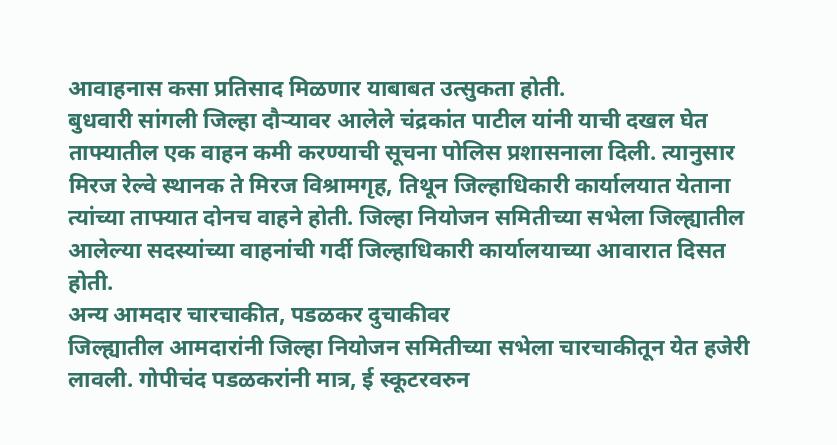आवाहनास कसा प्रतिसाद मिळणार याबाबत उत्सुकता होती.
बुधवारी सांगली जिल्हा दौऱ्यावर आलेले चंद्रकांत पाटील यांनी याची दखल घेत ताफ्यातील एक वाहन कमी करण्याची सूचना पोलिस प्रशासनाला दिली. त्यानुसार मिरज रेल्वे स्थानक ते मिरज विश्रामगृह, तिथून जिल्हाधिकारी कार्यालयात येताना त्यांच्या ताफ्यात दोनच वाहने होती. जिल्हा नियोजन समितीच्या सभेला जिल्ह्यातील आलेल्या सदस्यांच्या वाहनांची गर्दी जिल्हाधिकारी कार्यालयाच्या आवारात दिसत होती.
अन्य आमदार चारचाकीत, पडळकर दुचाकीवर
जिल्ह्यातील आमदारांनी जिल्हा नियोजन समितीच्या सभेला चारचाकीतून येत हजेरी लावली. गोपीचंद पडळकरांनी मात्र, ई स्कूटरवरुन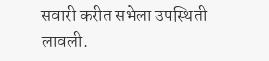सवारी करीत सभेला उपस्थिती लावली.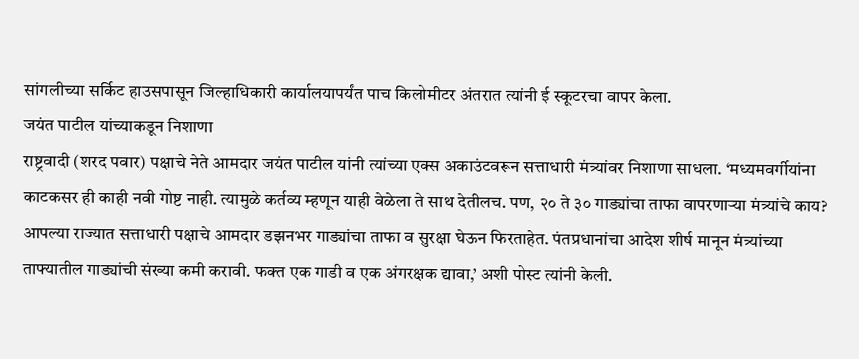सांगलीच्या सर्किट हाउसपासून जिल्हाधिकारी कार्यालयापर्यंत पाच किलोमीटर अंतरात त्यांनी ई स्कूटरचा वापर केला.
जयंत पाटील यांच्याकडून निशाणा
राष्ट्रवादी (शरद पवार) पक्षाचे नेते आमदार जयंत पाटील यांनी त्यांच्या एक्स अकाउंटवरून सत्ताधारी मंत्र्यांवर निशाणा साधला. ‘मध्यमवर्गीयांना काटकसर ही काही नवी गोष्ट नाही. त्यामुळे कर्तव्य म्हणून याही वेळेला ते साथ देतीलच. पण, २० ते ३० गाड्यांचा ताफा वापरणाऱ्या मंत्र्यांचे काय? आपल्या राज्यात सत्ताधारी पक्षाचे आमदार डझनभर गाड्यांचा ताफा व सुरक्षा घेऊन फिरताहेत. पंतप्रधानांचा आदेश शीर्ष मानून मंत्र्यांच्या ताफ्यातील गाड्यांची संख्या कमी करावी. फक्त एक गाडी व एक अंगरक्षक द्यावा,’ अशी पोस्ट त्यांनी केली.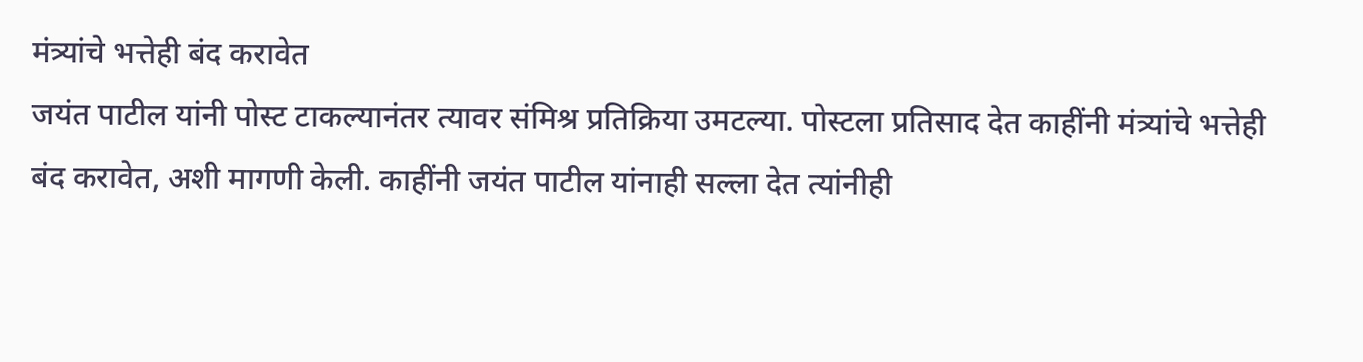मंत्र्यांचे भत्तेही बंद करावेत
जयंत पाटील यांनी पोस्ट टाकल्यानंतर त्यावर संमिश्र प्रतिक्रिया उमटल्या. पोस्टला प्रतिसाद देत काहींनी मंत्र्यांचे भत्तेही बंद करावेत, अशी मागणी केली. काहींनी जयंत पाटील यांनाही सल्ला देत त्यांनीही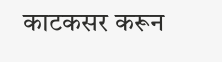काटकसर करून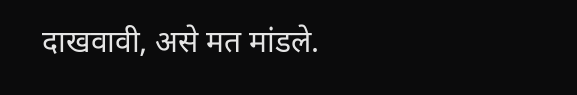दाखवावी, असे मत मांडले.